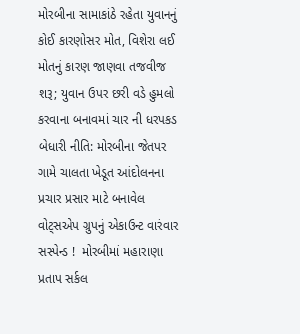મોરબીના સામાકાંઠે રહેતા યુવાનનું કોઈ કારણોસર મોત, વિશેરા લઈ મોતનું કારણ જાણવા તજવીજ શરૂ; યુવાન ઉપર છરી વડે હુમલો કરવાના બનાવમાં ચાર ની ધરપકડ બેધારી નીતિ: મોરબીના જેતપર ગામે ચાલતા ખેડૂત આંદોલનના પ્રચાર પ્રસાર માટે બનાવેલ વોટ્સએપ ગ્રુપનું એકાઉન્ટ વારંવાર સસ્પેન્ડ !  મોરબીમાં મહારાણા પ્રતાપ સર્કલ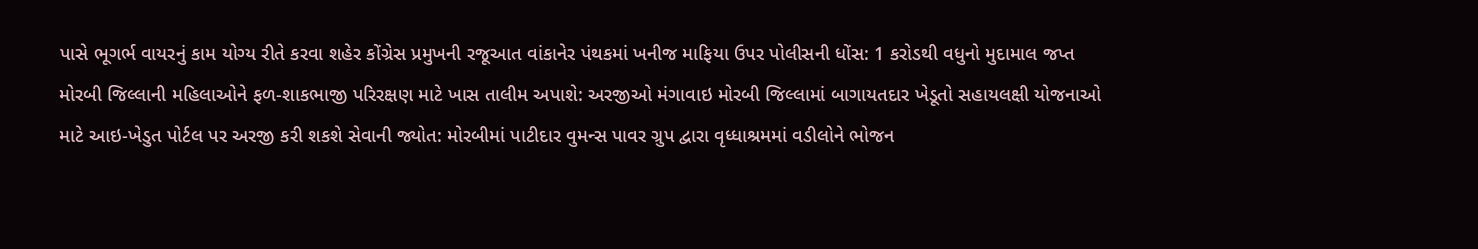પાસે ભૂગર્ભ વાયરનું કામ યોગ્ય રીતે કરવા શહેર કોંગ્રેસ પ્રમુખની રજૂઆત વાંકાનેર પંથકમાં ખનીજ માફિયા ઉપર પોલીસની ધોંસ: 1 કરોડથી વધુનો મુદામાલ જપ્ત મોરબી જિલ્લાની મહિલાઓને ફળ-શાકભાજી પરિરક્ષણ માટે ખાસ તાલીમ અપાશે: અરજીઓ મંગાવાઇ મોરબી જિલ્લામાં બાગાયતદાર ખેડૂતો સહાયલક્ષી યોજનાઓ માટે આઇ-ખેડુત પોર્ટલ પર અરજી કરી શકશે સેવાની જ્યોત: મોરબીમાં પાટીદાર વુમન્સ પાવર ગ્રુપ દ્વારા વૃધ્ધાશ્રમમાં વડીલોને ભોજન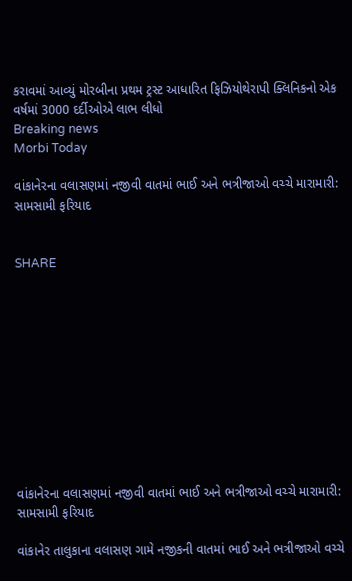કરાવમાં આવ્યું મોરબીના પ્રથમ ટ્રસ્ટ આધારિત ફિઝિયોથેરાપી ક્લિનિકનો એક વર્ષમાં 3000 દર્દીઓએ લાભ લીધો
Breaking news
Morbi Today

વાંકાનેરના વલાસણમાં નજીવી વાતમાં ભાઈ અને ભત્રીજાઓ વચ્ચે મારામારી: સામસામી ફરિયાદ


SHARE











વાંકાનેરના વલાસણમાં નજીવી વાતમાં ભાઈ અને ભત્રીજાઓ વચ્ચે મારામારી: સામસામી ફરિયાદ

વાંકાનેર તાલુકાના વલાસણ ગામે નજીકની વાતમાં ભાઈ અને ભત્રીજાઓ વચ્ચે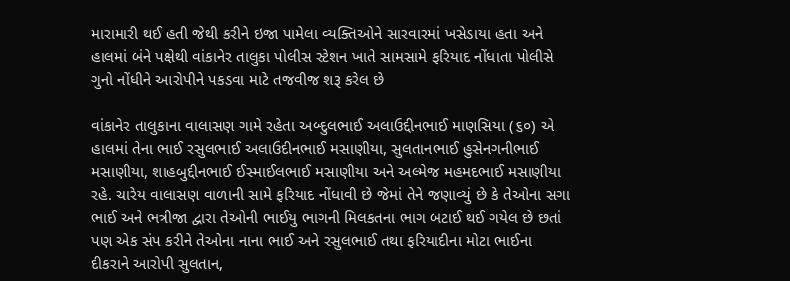મારામારી થઈ હતી જેથી કરીને ઇજા પામેલા વ્યક્તિઓને સારવારમાં ખસેડાયા હતા અને હાલમાં બંને પક્ષેથી વાંકાનેર તાલુકા પોલીસ સ્ટેશન ખાતે સામસામે ફરિયાદ નોંધાતા પોલીસે ગુનો નોંધીને આરોપીને પકડવા માટે તજવીજ શરૂ કરેલ છે

વાંકાનેર તાલુકાના વાલાસણ ગામે રહેતા અબ્દુલભાઈ અલાઉદ્દીનભાઈ માણસિયા (૬૦) એ હાલમાં તેના ભાઈ રસુલભાઈ અલાઉદીનભાઈ મસાણીયા, સુલતાનભાઈ હુસેનગનીભાઈ મસાણીયા, શાહબુદ્દીનભાઈ ઈસ્માઈલભાઈ મસાણીયા અને અલ્મેજ મહમદભાઈ મસાણીયા રહે. ચારેય વાલાસણ વાળાની સામે ફરિયાદ નોંધાવી છે જેમાં તેને જણાવ્યું છે કે તેઓના સગા ભાઈ અને ભત્રીજા દ્વારા તેઓની ભાઈયુ ભાગની મિલકતના ભાગ બટાઈ થઈ ગયેલ છે છતાં પણ એક સંપ કરીને તેઓના નાના ભાઈ અને રસુલભાઈ તથા ફરિયાદીના મોટા ભાઈના દીકરાને આરોપી સુલતાન,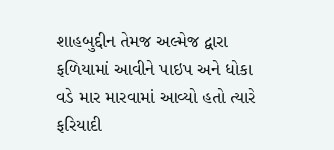શાહબુદ્દીન તેમજ અલ્મેજ દ્વારા ફળિયામાં આવીને પાઇપ અને ધોકા વડે માર મારવામાં આવ્યો હતો ત્યારે ફરિયાદી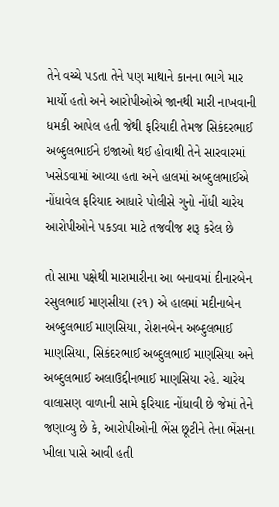તેને વચ્ચે પડતા તેને પણ માથાને કાનના ભાગે માર માર્યો હતો અને આરોપીઓએ જાનથી મારી નાખવાની ધમકી આપેલ હતી જેથી ફરિયાદી તેમજ સિકંદરભાઈ અબ્દુલભાઈને ઇજાઓ થઈ હોવાથી તેને સારવારમાં ખસેડવામાં આવ્યા હતા અને હાલમાં અબ્દુલભાઈએ નોંધાવેલ ફરિયાદ આધારે પોલીસે ગુનો નોંધી ચારેય આરોપીઓને પકડવા માટે તજવીજ શરૂ કરેલ છે

તો સામા પક્ષેથી મારામારીના આ બનાવમાં દીનારબેન રસુલભાઈ માણસીયા (૨૧) એ હાલમાં મદીનાબેન અબ્દુલભાઈ માણસિયા, રોશનબેન અબ્દુલભાઈ માણસિયા, સિકંદરભાઈ અબ્દુલભાઈ માણસિયા અને અબ્દુલભાઈ અલાઉદ્દીનભાઈ માણસિયા રહે. ચારેય વાલાસણ વાળાની સામે ફરિયાદ નોંધાવી છે જેમાં તેને જણાવ્યુ છે કે, આરોપીઓની ભેંસ છૂટીને તેના ભેંસના ખીલા પાસે આવી હતી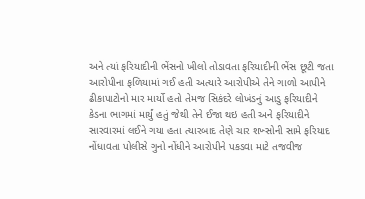અને ત્યાં ફરિયાદીની ભેંસનો ખીલો તોડાવતા ફરિયાદીની ભેંસ છૂટી જતા આરોપીના ફળિયામાં ગઈ હતી અત્યારે આરોપીએ તેને ગાળો આપીને ઢીકાપાટોનો માર માર્યો હતો તેમજ સિકંદરે લોખંડનું આડુ ફરિયાદીને કેડના ભાગમાં માર્યું હતું જેથી તેને ઈજા થઇ હતી અને ફરિયાદીને સારવારમાં લઈને ગયા હતા ત્યારબાદ તેણે ચાર શખ્સોની સામે ફરિયાદ નોંધાવતા પોલીસે ગુનો નોંધીને આરોપીને પકડવા માટે તજવીજ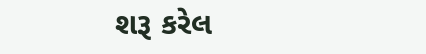શરૂ કરેલ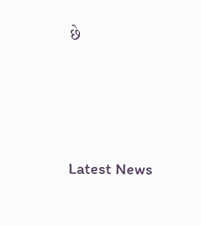છે






Latest News